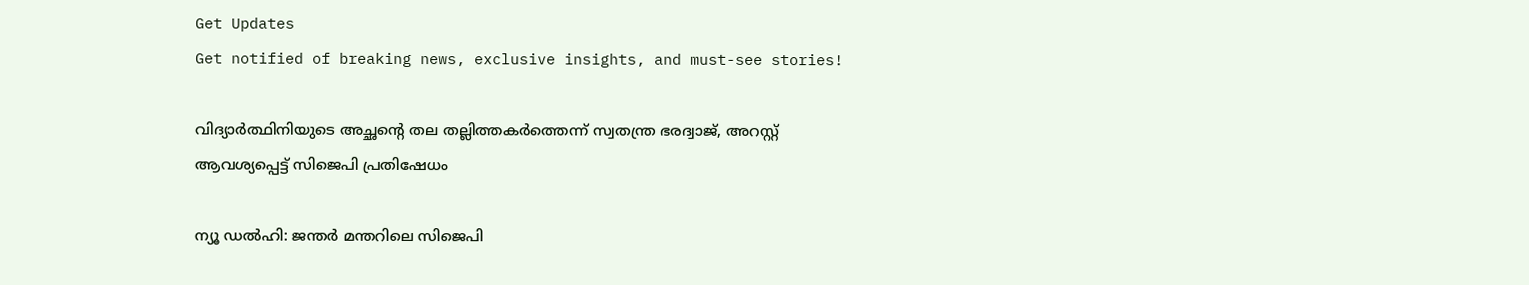Get Updates
Get notified of breaking news, exclusive insights, and must-see stories!

വിദ്യാർത്ഥിനിയുടെ അച്ഛന്റെ തല തല്ലിത്തകർത്തെന്ന് സ്വതന്ത്ര ഭരദ്വാജ്, അറസ്റ്റ് ആവശ്യപ്പെട്ട് സിജെപി പ്രതിഷേധം

ന്യൂ ഡല്‍ഹി: ജന്തര്‍ മന്തറിലെ സിജെപി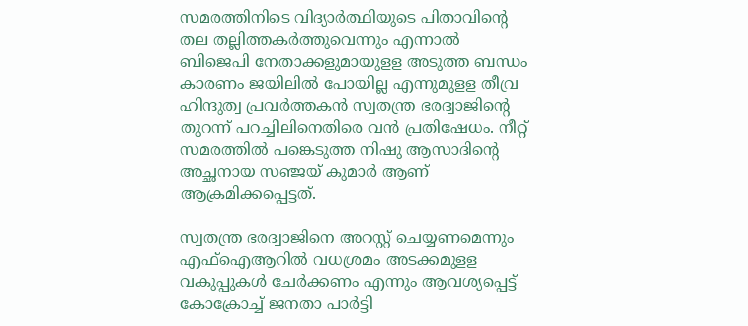സമരത്തിനിടെ വിദ്യാര്‍ത്ഥിയുടെ പിതാവിന്റെ തല തല്ലിത്തകര്‍ത്തുവെന്നും എന്നാല്‍ ബിജെപി നേതാക്കളുമായുളള അടുത്ത ബന്ധം കാരണം ജയിലില്‍ പോയില്ല എന്നുമുളള തീവ്ര ഹിന്ദുത്വ പ്രവര്‍ത്തകന്‍ സ്വതന്ത്ര ഭരദ്വാജിന്റെ തുറന്ന് പറച്ചിലിനെതിരെ വന്‍ പ്രതിഷേധം. നീറ്റ് സമരത്തില്‍ പങ്കെടുത്ത നിഷു ആസാദിന്റെ അച്ഛനായ സഞ്ജയ് കുമാര്‍ ആണ് ആക്രമിക്കപ്പെട്ടത്.

സ്വതന്ത്ര ഭരദ്വാജിനെ അറസ്റ്റ് ചെയ്യണമെന്നും എഫ്‌ഐആറില്‍ വധശ്രമം അടക്കമുളള വകുപ്പുകള്‍ ചേര്‍ക്കണം എന്നും ആവശ്യപ്പെട്ട് കോക്രോച്ച് ജനതാ പാര്‍ട്ടി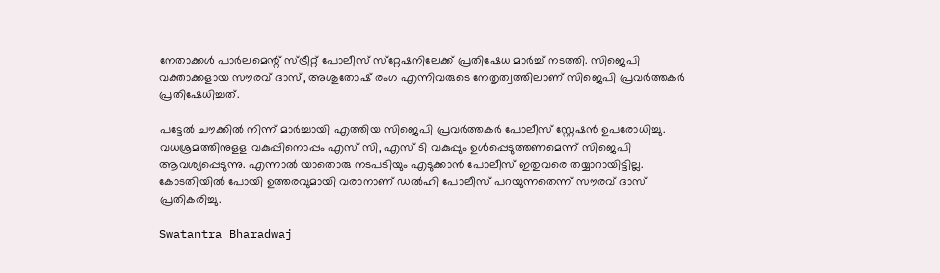നേതാക്കള്‍ പാര്‍ലമെന്റ് സ്ട്രീറ്റ് പോലീസ് സ്‌റ്റേഷനിലേക്ക് പ്രതിഷേധ മാര്‍ച്ച് നടത്തി. സിജെപി വക്താക്കളായ സൗരവ് ദാസ്, അശുതോഷ് രംഗ എന്നിവരുടെ നേതൃത്വത്തിലാണ് സിജെപി പ്രവര്‍ത്തകര്‍ പ്രതിഷേധിച്ചത്.

പട്ടേല്‍ ചൗക്കില്‍ നിന്ന് മാര്‍ച്ചായി എത്തിയ സിജെപി പ്രവര്‍ത്തകര്‍ പോലീസ് സ്റ്റേഷന്‍ ഉപരോധിച്ചു. വധശ്രമത്തിനുളള വകുപ്പിനൊപ്പം എസ് സി, എസ് ടി വകുപ്പും ഉള്‍പ്പെടുത്തണമെന്ന് സിജെപി ആവശ്യപ്പെടുന്നു. എന്നാല്‍ യാതൊരു നടപടിയും എടുക്കാന്‍ പോലീസ് ഇതുവരെ തയ്യാറായിട്ടില്ല. കോടതിയില്‍ പോയി ഉത്തരവുമായി വരാനാണ് ഡല്‍ഹി പോലീസ് പറയുന്നതെന്ന് സൗരവ് ദാസ് പ്രതികരിച്ചു.

Swatantra Bharadwaj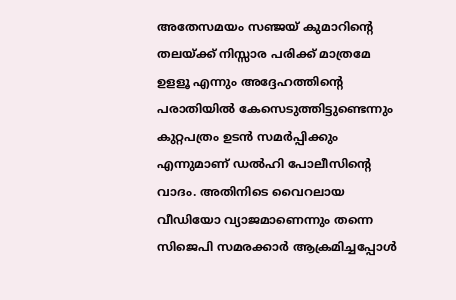അതേസമയം സഞ്ജയ് കുമാറിന്റെ തലയ്ക്ക് നിസ്സാര പരിക്ക് മാത്രമേ ഉളളൂ എന്നും അദ്ദേഹത്തിന്റെ പരാതിയില്‍ കേസെടുത്തിട്ടുണ്ടെന്നും കുറ്റപത്രം ഉടന്‍ സമര്‍പ്പിക്കും എന്നുമാണ് ഡല്‍ഹി പോലീസിന്റെ വാദം. അതിനിടെ വൈറലായ വീഡിയോ വ്യാജമാണെന്നും തന്നെ സിജെപി സമരക്കാര്‍ ആക്രമിച്ചപ്പോള്‍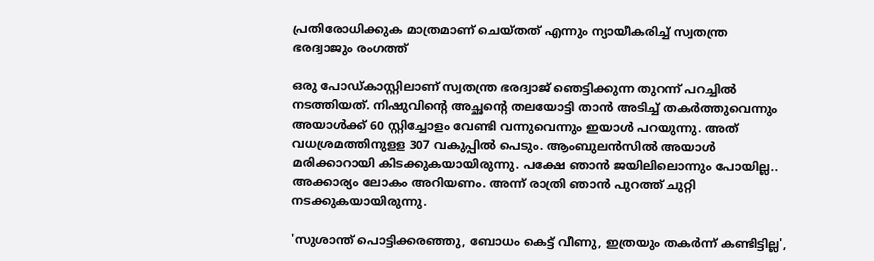പ്രതിരോധിക്കുക മാത്രമാണ് ചെയ്തത് എന്നും ന്യായീകരിച്ച് സ്വതന്ത്ര ഭരദ്വാജും രംഗത്ത്

ഒരു പോഡ്കാസ്റ്റിലാണ് സ്വതന്ത്ര ഭരദ്വാജ് ഞെട്ടിക്കുന്ന തുറന്ന് പറച്ചില്‍ നടത്തിയത്. നിഷുവിന്റെ അച്ഛന്റെ തലയോട്ടി താന്‍ അടിച്ച് തകര്‍ത്തുവെന്നും അയാള്‍ക്ക് 60 സ്റ്റിച്ചോളം വേണ്ടി വന്നുവെന്നും ഇയാള്‍ പറയുന്നു. അത് വധശ്രമത്തിനുളള 307 വകുപ്പില്‍ പെടും. ആംബുലന്‍സില്‍ അയാള്‍ മരിക്കാറായി കിടക്കുകയായിരുന്നു. പക്ഷേ ഞാന്‍ ജയിലിലൊന്നും പോയില്ല.. അക്കാര്യം ലോകം അറിയണം. അന്ന് രാത്രി ഞാന്‍ പുറത്ത് ചുറ്റി നടക്കുകയായിരുന്നു.

'സുശാന്ത് പൊട്ടിക്കരഞ്ഞു, ബോധം കെട്ട് വീണു, ഇത്രയും തകർന്ന് കണ്ടിട്ടില്ല',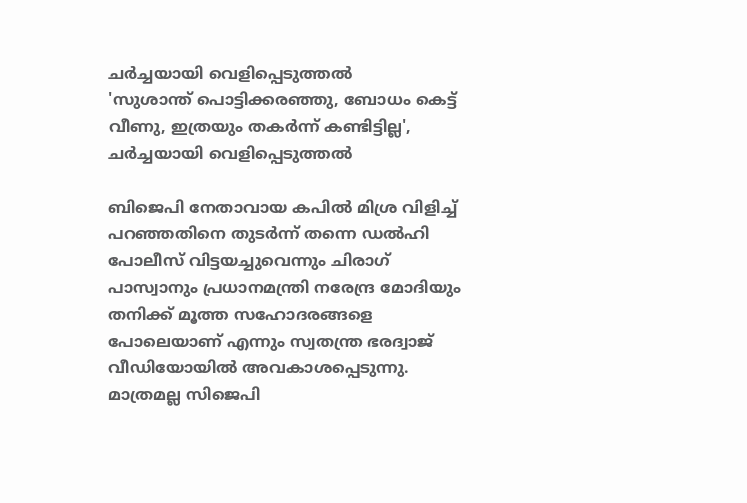ചർച്ചയായി വെളിപ്പെടുത്തൽ
'സുശാന്ത് പൊട്ടിക്കരഞ്ഞു, ബോധം കെട്ട് വീണു, ഇത്രയും തകർന്ന് കണ്ടിട്ടില്ല', ചർച്ചയായി വെളിപ്പെടുത്തൽ

ബിജെപി നേതാവായ കപില്‍ മിശ്ര വിളിച്ച് പറഞ്ഞതിനെ തുടര്‍ന്ന് തന്നെ ഡല്‍ഹി പോലീസ് വിട്ടയച്ചുവെന്നും ചിരാഗ് പാസ്വാനും പ്രധാനമന്ത്രി നരേന്ദ്ര മോദിയും തനിക്ക് മൂത്ത സഹോദരങ്ങളെ പോലെയാണ് എന്നും സ്വതന്ത്ര ഭരദ്വാജ് വീഡിയോയില്‍ അവകാശപ്പെടുന്നു. മാത്രമല്ല സിജെപി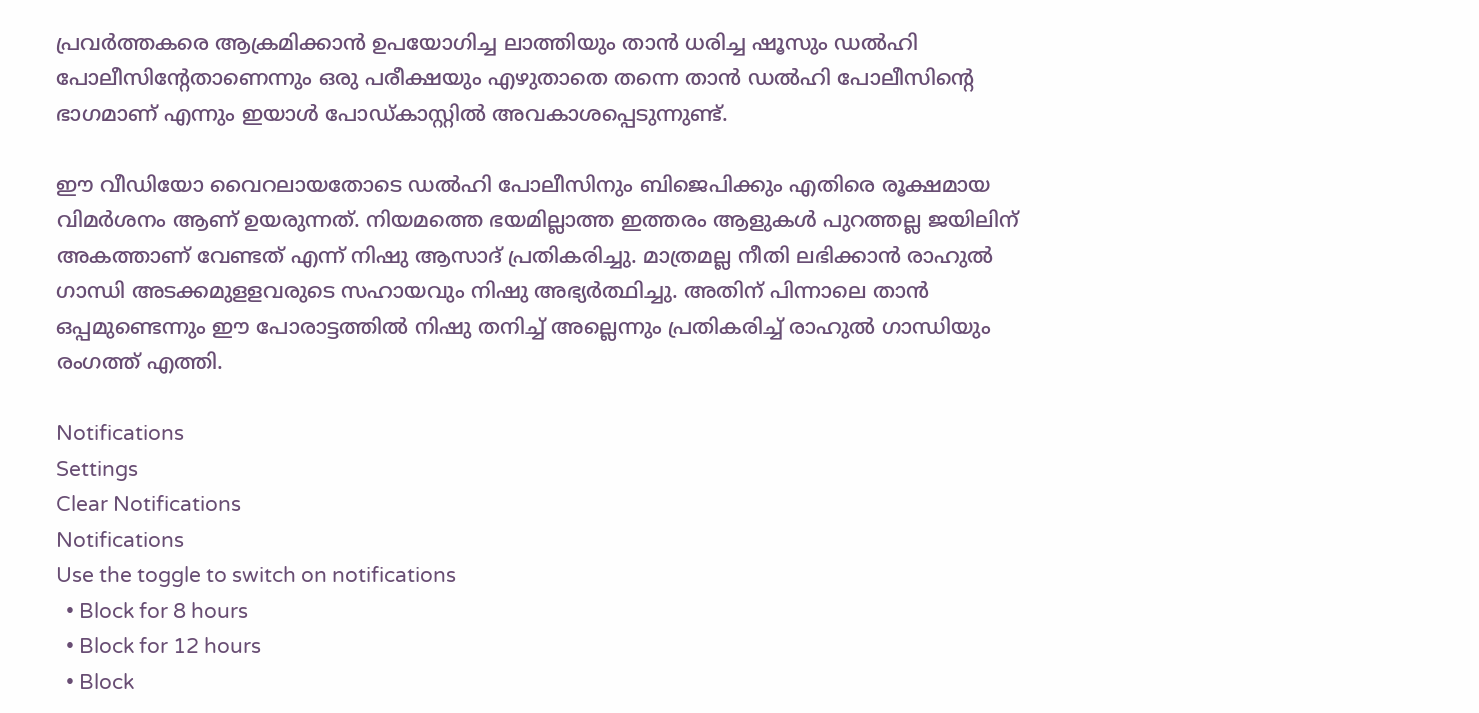പ്രവര്‍ത്തകരെ ആക്രമിക്കാന്‍ ഉപയോഗിച്ച ലാത്തിയും താന്‍ ധരിച്ച ഷൂസും ഡല്‍ഹി പോലീസിന്റേതാണെന്നും ഒരു പരീക്ഷയും എഴുതാതെ തന്നെ താന്‍ ഡല്‍ഹി പോലീസിന്റെ ഭാഗമാണ് എന്നും ഇയാള്‍ പോഡ്കാസ്റ്റില്‍ അവകാശപ്പെടുന്നുണ്ട്.

ഈ വീഡിയോ വൈറലായതോടെ ഡല്‍ഹി പോലീസിനും ബിജെപിക്കും എതിരെ രൂക്ഷമായ വിമര്‍ശനം ആണ് ഉയരുന്നത്. നിയമത്തെ ഭയമില്ലാത്ത ഇത്തരം ആളുകള്‍ പുറത്തല്ല ജയിലിന് അകത്താണ് വേണ്ടത് എന്ന് നിഷു ആസാദ് പ്രതികരിച്ചു. മാത്രമല്ല നീതി ലഭിക്കാന്‍ രാഹുല്‍ ഗാന്ധി അടക്കമുളളവരുടെ സഹായവും നിഷു അഭ്യര്‍ത്ഥിച്ചു. അതിന് പിന്നാലെ താന്‍ ഒപ്പമുണ്ടെന്നും ഈ പോരാട്ടത്തില്‍ നിഷു തനിച്ച് അല്ലെന്നും പ്രതികരിച്ച് രാഹുല്‍ ഗാന്ധിയും രംഗത്ത് എത്തി.

Notifications
Settings
Clear Notifications
Notifications
Use the toggle to switch on notifications
  • Block for 8 hours
  • Block for 12 hours
  • Block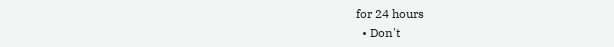for 24 hours
  • Don't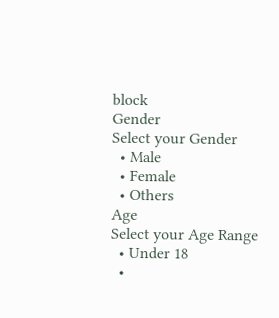block
Gender
Select your Gender
  • Male
  • Female
  • Others
Age
Select your Age Range
  • Under 18
  •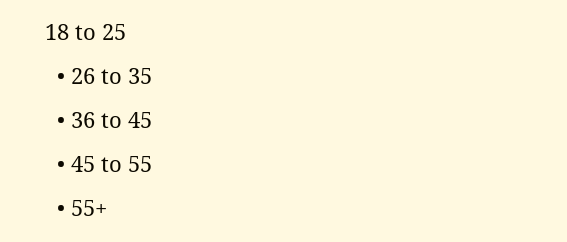18 to 25
  • 26 to 35
  • 36 to 45
  • 45 to 55
  • 55+